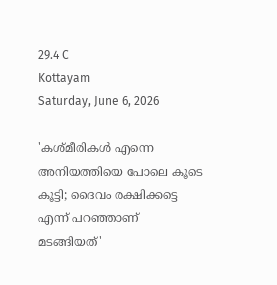29.4 C
Kottayam
Saturday, June 6, 2026

'കശ്മീരികള്‍ എന്നെ അനിയത്തിയെ പോലെ കൂടെ കൂട്ടി; ദൈവം രക്ഷിക്കട്ടെ എന്ന് പറഞ്ഞാണ് മടങ്ങിയത്'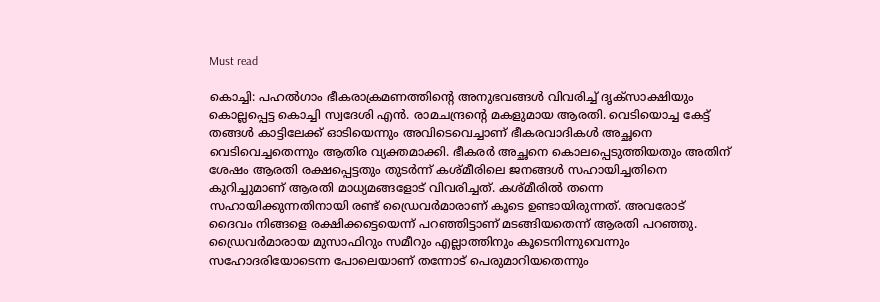Must read

കൊച്ചി: പഹല്‍ഗാം ഭീകരാക്രമണത്തിന്റെ അനുഭവങ്ങള്‍ വിവരിച്ച് ദൃക്സാക്ഷിയും കൊല്ലപ്പെട്ട കൊച്ചി സ്വദേശി എന്‍. രാമചന്ദ്രന്റെ മകളുമായ ആരതി. വെടിയൊച്ച കേട്ട് തങ്ങള്‍ കാട്ടിലേക്ക് ഓടിയെന്നും അവിടെവെച്ചാണ് ഭീകരവാദികള്‍ അച്ഛനെ വെടിവെച്ചതെന്നും ആതിര വ്യക്തമാക്കി. ഭീകരര്‍ അച്ഛനെ കൊലപ്പെടുത്തിയതും അതിന് ശേഷം ആരതി രക്ഷപ്പെട്ടതും തുടര്‍ന്ന് കശ്മീരിലെ ജനങ്ങള്‍ സഹായിച്ചതിനെ കുറിച്ചുമാണ് ആരതി മാധ്യമങ്ങളോട് വിവരിച്ചത്. കശ്മീരില്‍ തന്നെ സഹായിക്കുന്നതിനായി രണ്ട് ഡ്രൈവര്‍മാരാണ് കൂടെ ഉണ്ടായിരുന്നത്. അവരോട് ദൈവം നിങ്ങളെ രക്ഷിക്കട്ടെയെന്ന് പറഞ്ഞിട്ടാണ് മടങ്ങിയതെന്ന് ആരതി പറഞ്ഞു. ഡ്രൈവര്‍മാരായ മുസാഫിറും സമീറും എല്ലാത്തിനും കൂടെനിന്നുവെന്നും സഹോദരിയോടെന്ന പോലെയാണ് തന്നോട് പെരുമാറിയതെന്നും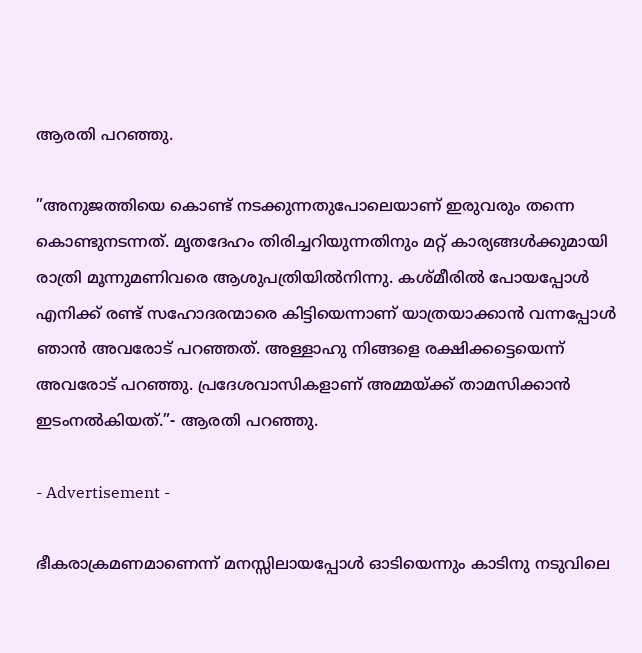ആരതി പറഞ്ഞു.

”അനുജത്തിയെ കൊണ്ട് നടക്കുന്നതുപോലെയാണ് ഇരുവരും തന്നെ കൊണ്ടുനടന്നത്. മൃതദേഹം തിരിച്ചറിയുന്നതിനും മറ്റ് കാര്യങ്ങള്‍ക്കുമായി രാത്രി മൂന്നുമണിവരെ ആശുപത്രിയില്‍നിന്നു. കശ്മീരില്‍ പോയപ്പോള്‍ എനിക്ക് രണ്ട് സഹോദരന്മാരെ കിട്ടിയെന്നാണ് യാത്രയാക്കാന്‍ വന്നപ്പോള്‍ ഞാന്‍ അവരോട് പറഞ്ഞത്. അള്ളാഹു നിങ്ങളെ രക്ഷിക്കട്ടെയെന്ന് അവരോട് പറഞ്ഞു. പ്രദേശവാസികളാണ് അമ്മയ്ക്ക് താമസിക്കാൻ ഇടംനല്‍കിയത്.”- ആരതി പറഞ്ഞു.

- Advertisement -

ഭീകരാക്രമണമാണെന്ന് മനസ്സിലായപ്പോള്‍ ഓടിയെന്നും കാടിനു നടുവിലെ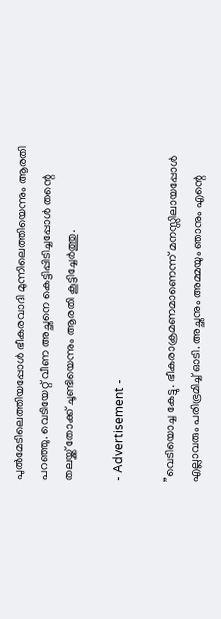പുല്‍മേടിലെത്തിയപ്പോള്‍ ഭീകരവാദി മുന്നിലെത്തിയെന്നും ആരതി പറഞ്ഞു. വെടിയേറ്റ് വീണ അച്ഛനെ കെട്ടിപ്പിടിച്ചപ്പോള്‍ തന്റെ തലയ്ക്ക് തോക്ക് ചൂണ്ടിയെന്നും ആരതി കൂട്ടിച്ചേര്‍ത്തു.

- Advertisement -

”വെടിയൊച്ച കേട്ടു. ഭീകരാക്രമണമാണെന്ന് മനസ്സിലായപ്പോള്‍ എല്ലാവരും പരിഭ്രമിച്ച് ഓടി. അച്ഛനും അമ്മയും ഞാനും എന്റെ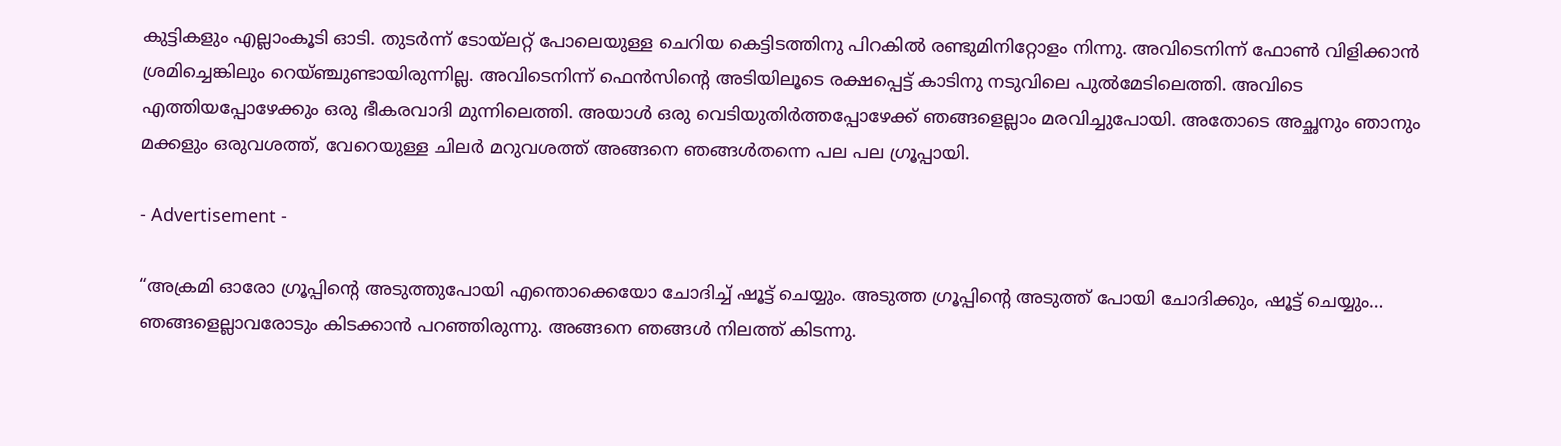കുട്ടികളും എല്ലാംകൂടി ഓടി. തുടര്‍ന്ന് ടോയ്ലറ്റ് പോലെയുള്ള ചെറിയ കെട്ടിടത്തിനു പിറകില്‍ രണ്ടുമിനിറ്റോളം നിന്നു. അവിടെനിന്ന് ഫോണ്‍ വിളിക്കാന്‍ ശ്രമിച്ചെങ്കിലും റെയ്ഞ്ചുണ്ടായിരുന്നില്ല. അവിടെനിന്ന് ഫെന്‍സിന്റെ അടിയിലൂടെ രക്ഷപ്പെട്ട് കാടിനു നടുവിലെ പുല്‍മേടിലെത്തി. അവിടെ എത്തിയപ്പോഴേക്കും ഒരു ഭീകരവാദി മുന്നിലെത്തി. അയാള്‍ ഒരു വെടിയുതിര്‍ത്തപ്പോഴേക്ക് ഞങ്ങളെല്ലാം മരവിച്ചുപോയി. അതോടെ അച്ഛനും ഞാനും മക്കളും ഒരുവശത്ത്, വേറെയുള്ള ചിലര്‍ മറുവശത്ത് അങ്ങനെ ഞങ്ങള്‍തന്നെ പല പല ഗ്രൂപ്പായി.

- Advertisement -

“അക്രമി ഓരോ ഗ്രൂപ്പിന്റെ അടുത്തുപോയി എന്തൊക്കെയോ ചോദിച്ച് ഷൂട്ട് ചെയ്യും. അടുത്ത ഗ്രൂപ്പിന്റെ അടുത്ത് പോയി ചോദിക്കും, ഷൂട്ട് ചെയ്യും… ഞങ്ങളെല്ലാവരോടും കിടക്കാന്‍ പറഞ്ഞിരുന്നു. അങ്ങനെ ഞങ്ങള്‍ നിലത്ത് കിടന്നു.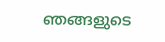ഞങ്ങളുടെ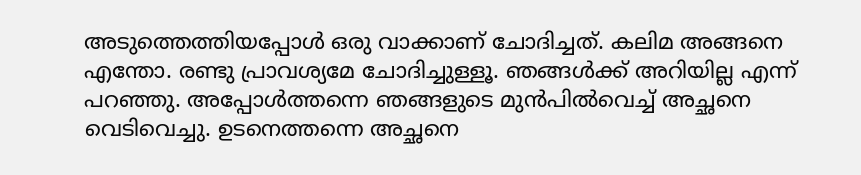അടുത്തെത്തിയപ്പോള്‍ ഒരു വാക്കാണ് ചോദിച്ചത്. കലിമ അങ്ങനെ എന്തോ. രണ്ടു പ്രാവശ്യമേ ചോദിച്ചുള്ളൂ. ഞങ്ങള്‍ക്ക് അറിയില്ല എന്ന് പറഞ്ഞു. അപ്പോള്‍ത്തന്നെ ഞങ്ങളുടെ മുന്‍പില്‍വെച്ച് അച്ഛനെ വെടിവെച്ചു. ഉടനെത്തന്നെ അച്ഛനെ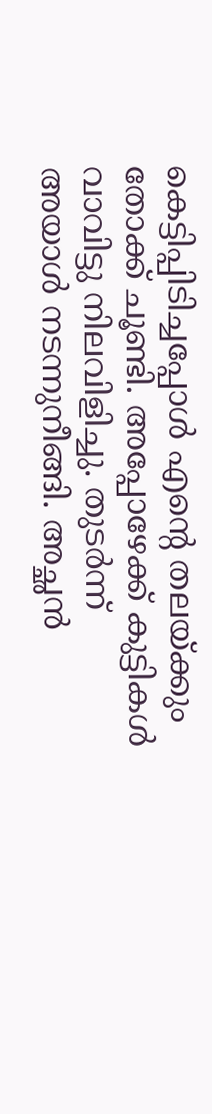കെട്ടിപ്പിടിച്ചപ്പോള്‍ എന്റെ തലയ്ക്കും തോക്ക് ചൂണ്ടി. അപ്പോഴേക്ക് കുട്ടികള്‍ വാവിട്ടു നിലവിളിച്ചു. തുടര്‍ന്ന് അയാള്‍ നടന്നുനീങ്ങി. അച്ഛന്‍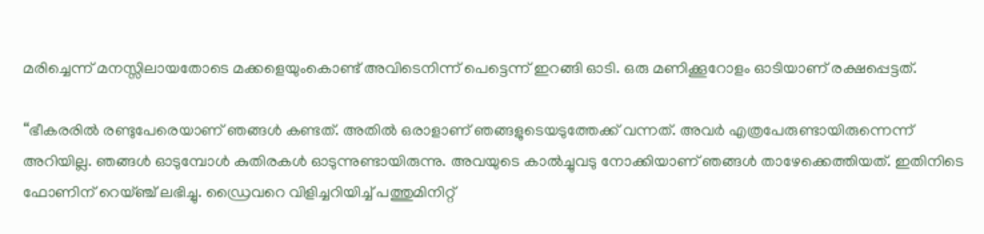മരിച്ചെന്ന് മനസ്സിലായതോടെ മക്കളെയുംകൊണ്ട് അവിടെനിന്ന് പെട്ടെന്ന് ഇറങ്ങി ഓടി. ഒരു മണിക്കൂറോളം ഓടിയാണ് രക്ഷപ്പെട്ടത്.

“ഭീകരരില്‍ രണ്ടുപേരെയാണ് ഞങ്ങള്‍ കണ്ടത്. അതില്‍ ഒരാളാണ് ഞങ്ങളുടെയടുത്തേക്ക് വന്നത്. അവര്‍ എത്രപേരുണ്ടായിരുന്നെന്ന് അറിയില്ല. ഞങ്ങള്‍ ഓടുമ്പോള്‍ കുതിരകള്‍ ഓടുന്നുണ്ടായിരുന്നു. അവയുടെ കാല്‍ച്ചുവടു നോക്കിയാണ് ഞങ്ങള്‍ താഴേക്കെത്തിയത്. ഇതിനിടെ ഫോണിന് റെയ്ഞ്ച് ലഭിച്ചു. ഡ്രൈവറെ വിളിച്ചറിയിച്ച് പത്തുമിനിറ്റ്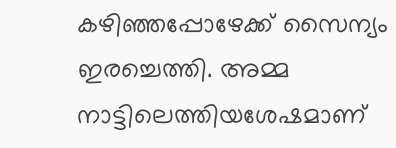കഴിഞ്ഞപ്പോഴേക്ക് സൈന്യം ഇരച്ചെത്തി. അമ്മ നാട്ടിലെത്തിയശേഷമാണ്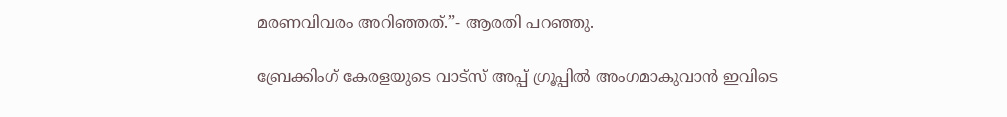മരണവിവരം അറിഞ്ഞത്.”- ആരതി പറഞ്ഞു.

ബ്രേക്കിംഗ് കേരളയുടെ വാട്സ് അപ്പ് ഗ്രൂപ്പിൽ അംഗമാകുവാൻ ഇവിടെ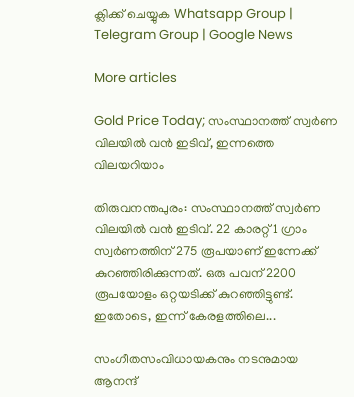ക്ലിക്ക് ചെയ്യുക Whatsapp Group | Telegram Group | Google News

More articles

Gold Price Today; സംസ്ഥാനത്ത് സ്വർണ വിലയിൽ വൻ ഇടിവ്, ഇന്നത്തെ വിലയറിയാം

തിരുവനന്തപുരം: സംസ്ഥാനത്ത് സ്വർണ വിലയിൽ വൻ ഇടിവ്. 22 കാരറ്റ് 1 ഗ്രാം സ്വർണത്തിന് 275 രൂപയാണ് ഇന്നേക്ക് കുറഞ്ഞിരിക്കുന്നത്. ഒരു പവന് 2200 രൂപയോളം ഒറ്റയടിക്ക് കുറഞ്ഞിട്ടുണ്ട്. ഇതോടെ, ഇന്ന് കേരളത്തിലെ...

സംഗീതസംവിധായകനും നടനുമായ ആനന്ദ്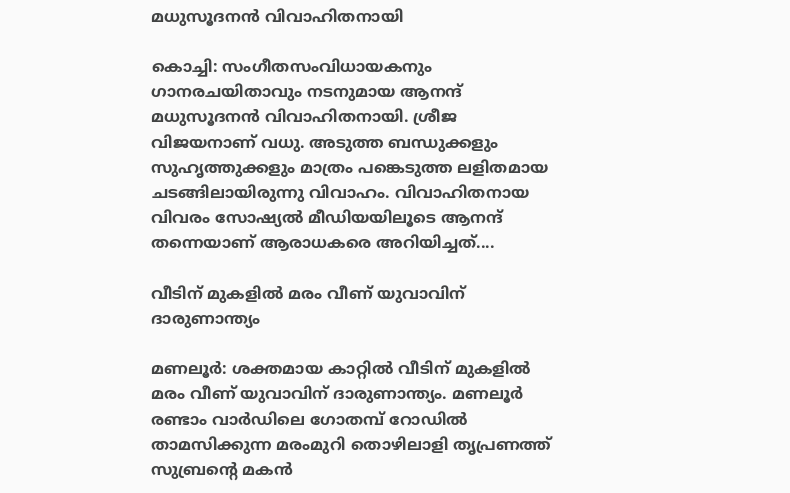മധുസൂദനൻ വിവാഹിതനായി

കൊച്ചി: സംഗീതസംവിധായകനും ഗാനരചയിതാവും നടനുമായ ആനന്ദ് മധുസൂദനൻ വിവാഹിതനായി. ശ്രീജ വിജയനാണ് വധു. അടുത്ത ബന്ധുക്കളും സുഹൃത്തുക്കളും മാത്രം പങ്കെടുത്ത ലളിതമായ ചടങ്ങിലായിരുന്നു വിവാഹം. വിവാഹിതനായ വിവരം സോഷ്യൽ മീഡിയയിലൂടെ ആനന്ദ് തന്നെയാണ് ആരാധകരെ അറിയിച്ചത്....

വീടിന് മുകളിൽ മരം വീണ് യുവാവിന് ദാരുണാന്ത്യം

മണലൂർ: ശക്തമായ കാറ്റിൽ വീടിന് മുകളിൽ മരം വീണ് യുവാവിന് ദാരുണാന്ത്യം. മണലൂർ രണ്ടാം വാർഡിലെ ഗോതമ്പ് റോഡിൽ താമസിക്കുന്ന മരംമുറി തൊഴിലാളി തൃപ്രണത്ത് സുബ്രന്റെ മകൻ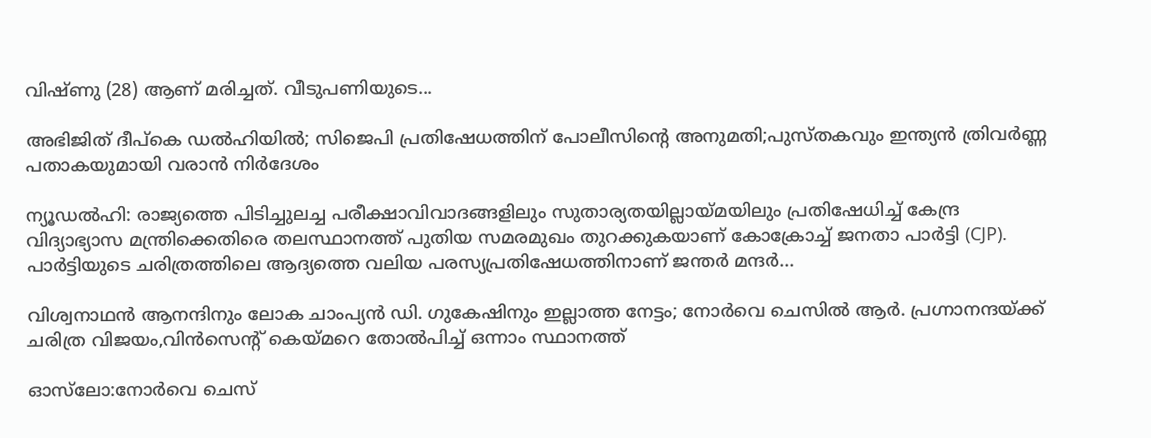വിഷ്ണു (28) ആണ് മരിച്ചത്. വീടുപണിയുടെ...

അഭിജിത് ദീപ്കെ ഡൽഹിയിൽ; സിജെപി പ്രതിഷേധത്തിന് പോലീസിന്റെ അനുമതി;പുസ്തകവും ഇന്ത്യൻ ത്രിവർണ്ണ പതാകയുമായി വരാൻ നിർദേശം

ന്യൂഡൽഹി: രാജ്യത്തെ പിടിച്ചുലച്ച പരീക്ഷാവിവാദങ്ങളിലും സുതാര്യതയില്ലായ്മയിലും പ്രതിഷേധിച്ച് കേന്ദ്ര വിദ്യാഭ്യാസ മന്ത്രിക്കെതിരെ തലസ്ഥാനത്ത് പുതിയ സമരമുഖം തുറക്കുകയാണ് കോക്രോച്ച് ജനതാ പാർട്ടി (CJP). പാർട്ടിയുടെ ചരിത്രത്തിലെ ആദ്യത്തെ വലിയ പരസ്യപ്രതിഷേധത്തിനാണ് ജന്തർ മന്ദർ...

വിശ്വനാഥൻ ആനന്ദിനും ലോക ചാംപ്യൻ ഡി. ഗുകേഷിനും ഇല്ലാത്ത നേട്ടം; നോർവെ ചെസിൽ ആർ. പ്രഗ്നാനന്ദയ്ക്ക് ചരിത്ര വിജയം,വിൻസെന്റ് കെയ്മറെ തോൽപിച്ച് ഒന്നാം സ്ഥാനത്ത്

ഓസ്‍ലോ:നോർവെ ചെസ്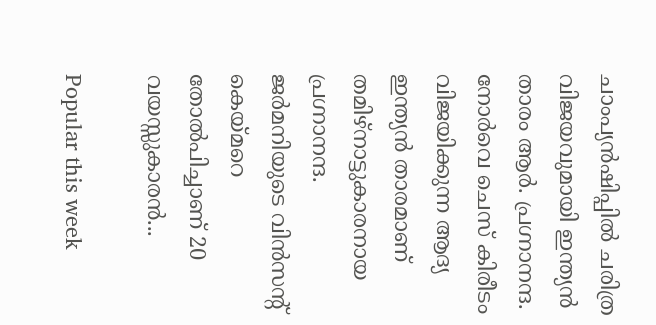ചാംപ്യൻഷിപ്പില്‍ ചരിത്ര വിജയവുമായി ഇന്ത്യൻ താരം ആർ‍. പ്രഗ്നാനന്ദ. നോർവെ ചെസ് കിരീടം വിജയിക്കുന്ന ആദ്യ ഇന്ത്യൻ താരമാണ് തമിഴ്നാട്ടുകാരനായ പ്രഗ്നാനന്ദ. ജർമനിയുടെ വിന്‍സന്റ് കെയ്മറെ തോൽപിച്ചാണ് 20 വയസ്സുകാരൻ...

Popular this week